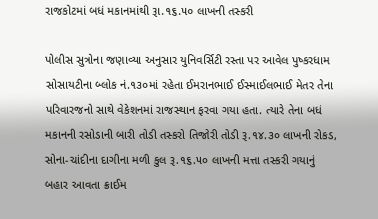રાજકોટમાં બધં મકાનમાંથી રૂા.૧૬.૫૦ લાખની તસ્કરી

પોલીસ સુત્રોના જણાવ્યા અનુસાર યુનિવર્સિટી રસ્તા પર આવેલ પુષ્કરધામ સોસાયટીના બ્લોક નં.૧૩૦માં રહેતા ઈમરાનભાઈ ઈસ્માઈલભાઈ મેતર તેના પરિવારજનો સાથે વેકેશનમાં રાજસ્થાન ફરવા ગયા હતા. ત્યારે તેના બધં મકાનની રસોડાની બારી તોડી તસ્કરો તિજોરી તોડી રૂ.૧૪.૩૦ લાખની રોકડ, સોના-ચાંદીના દાગીના મળી કુલ રૂ.૧૬.૫૦ લાખની મત્તા તસ્કરી ગયાનું બહાર આવતા ક્રાઈમ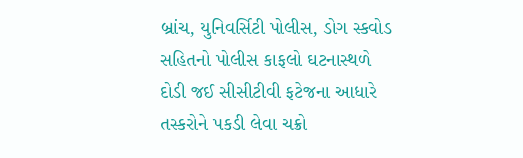બ્રાંચ, યુનિવર્સિટી પોલીસ, ડોગ સ્કવોડ સહિતનો પોલીસ કાફલો ઘટનાસ્થળે દોડી જઈ સીસીટીવી ફટેજના આધારે તસ્કરોને પકડી લેવા ચક્રો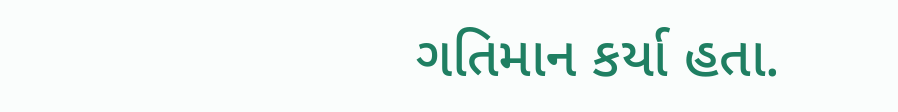ગતિમાન કર્યા હતા.